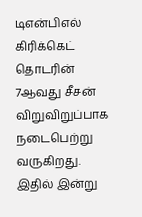டிஎன்பிஎல் கிரிக்கெட் தொடரின் 7ஆவது சீசன் விறுவிறுப்பாக நடைபெற்று வருகிறது. இதில் இன்று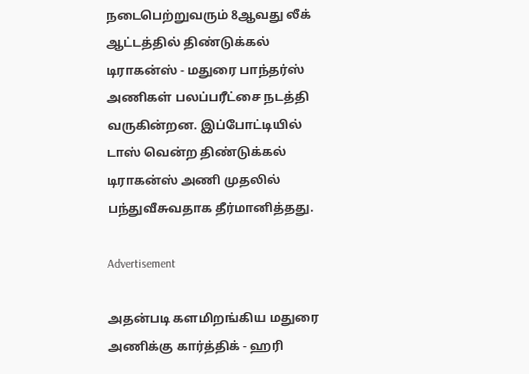நடைபெற்றுவரும் 8ஆவது லீக் ஆட்டத்தில் திண்டுக்கல் டிராகன்ஸ் - மதுரை பாந்தர்ஸ் அணிகள் பலப்பரீட்சை நடத்தி வருகின்றன. இப்போட்டியில் டாஸ் வென்ற திண்டுக்கல் டிராகன்ஸ் அணி முதலில் பந்துவீசுவதாக தீர்மானித்தது.

Advertisement

அதன்படி களமிறங்கிய மதுரை அணிக்கு கார்த்திக் - ஹரி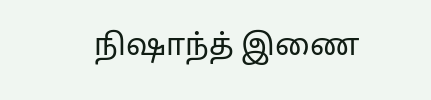நிஷாந்த் இணை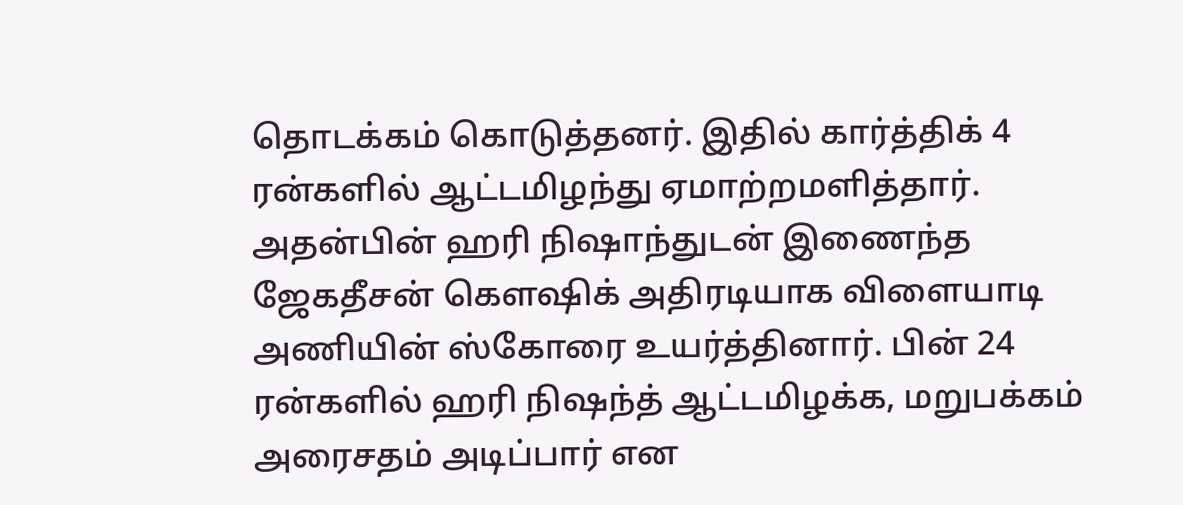தொடக்கம் கொடுத்தனர். இதில் கார்த்திக் 4 ரன்களில் ஆட்டமிழந்து ஏமாற்றமளித்தார். அதன்பின் ஹரி நிஷாந்துடன் இணைந்த ஜேகதீசன் கௌஷிக் அதிரடியாக விளையாடி அணியின் ஸ்கோரை உயர்த்தினார். பின் 24 ரன்களில் ஹரி நிஷந்த் ஆட்டமிழக்க, மறுபக்கம் அரைசதம் அடிப்பார் என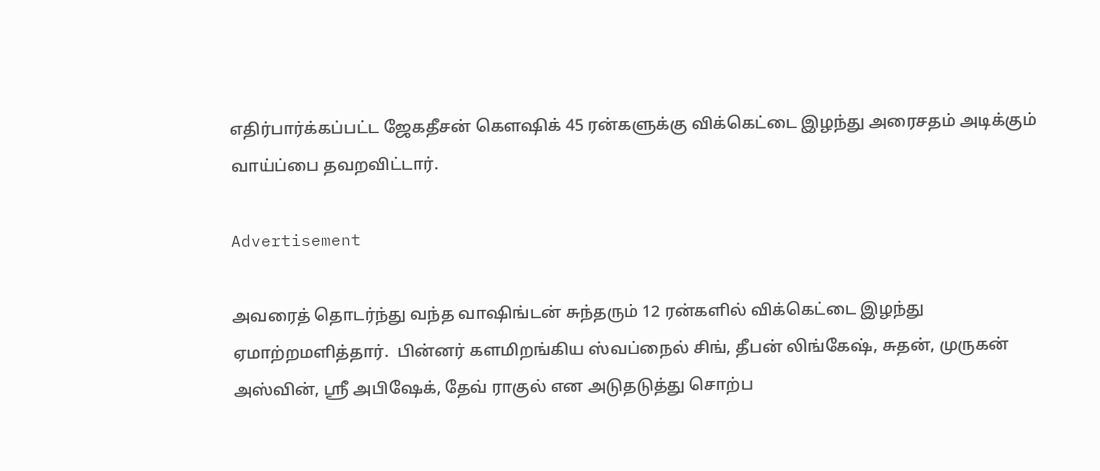எதிர்பார்க்கப்பட்ட ஜேகதீசன் கௌஷிக் 45 ரன்களுக்கு விக்கெட்டை இழந்து அரைசதம் அடிக்கும் வாய்ப்பை தவறவிட்டார்.

Advertisement

அவரைத் தொடர்ந்து வந்த வாஷிங்டன் சுந்தரும் 12 ரன்களில் விக்கெட்டை இழந்து ஏமாற்றமளித்தார்.  பின்னர் களமிறங்கிய ஸ்வப்நைல் சிங், தீபன் லிங்கேஷ், சுதன், முருகன் அஸ்வின், ஸ்ரீ அபிஷேக், தேவ் ராகுல் என அடுதடுத்து சொற்ப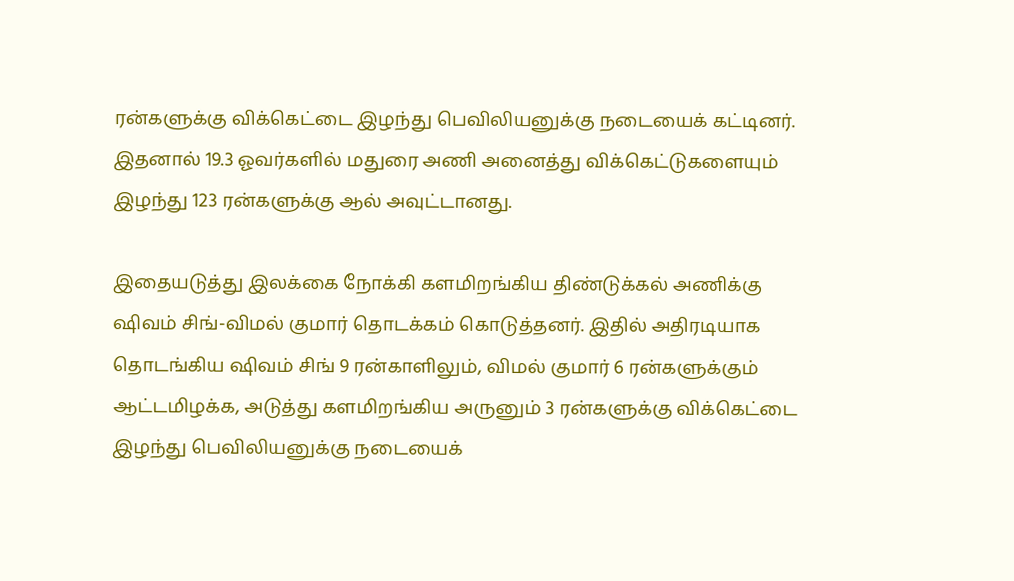ரன்களுக்கு விக்கெட்டை இழந்து பெவிலியனுக்கு நடையைக் கட்டினர். இதனால் 19.3 ஓவர்களில் மதுரை அணி அனைத்து விக்கெட்டுகளையும் இழந்து 123 ரன்களுக்கு ஆல் அவுட்டானது.

இதையடுத்து இலக்கை நோக்கி களமிறங்கிய திண்டுக்கல் அணிக்கு ஷிவம் சிங்-விமல் குமார் தொடக்கம் கொடுத்தனர். இதில் அதிரடியாக தொடங்கிய ஷிவம் சிங் 9 ரன்காளிலும், விமல் குமார் 6 ரன்களுக்கும் ஆட்டமிழக்க, அடுத்து களமிறங்கிய அருனும் 3 ரன்களுக்கு விக்கெட்டை இழந்து பெவிலியனுக்கு நடையைக்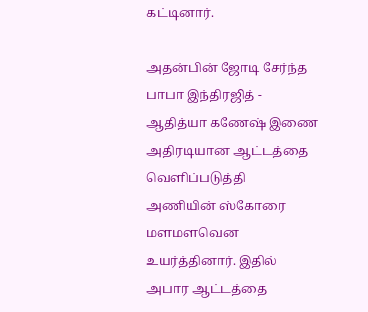கட்டினார்.

அதன்பின் ஜோடி சேர்ந்த பாபா இந்திரஜித் - ஆதித்யா கணேஷ் இணை அதிரடியான ஆட்டத்தை வெளிப்படுத்தி அணியின் ஸ்கோரை மளமளவென உயர்த்தினார். இதில் அபார ஆட்டத்தை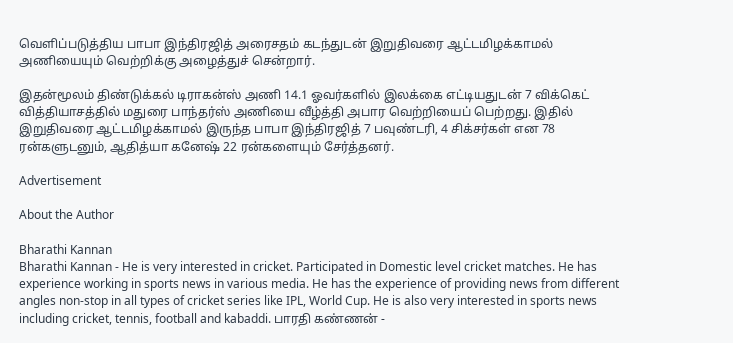வெளிப்படுத்திய பாபா இந்திரஜித் அரைசதம் கடந்துடன் இறுதிவரை ஆட்டமிழக்காமல் அணியையும் வெற்றிக்கு அழைத்துச் சென்றார்.

இதன்மூலம் திண்டுக்கல் டிராகன்ஸ் அணி 14.1 ஓவர்களில் இலக்கை எட்டியதுடன் 7 விக்கெட் வித்தியாசத்தில் மதுரை பாந்தர்ஸ் அணியை வீழ்த்தி அபார வெற்றியைப் பெற்றது. இதில் இறுதிவரை ஆட்டமிழக்காமல் இருந்த பாபா இந்திரஜித் 7 பவுண்டரி, 4 சிக்சர்கள் என 78 ரன்களுடனும், ஆதித்யா கனேஷ் 22 ரன்களையும் சேர்த்தனர்.

Advertisement

About the Author

Bharathi Kannan
Bharathi Kannan - He is very interested in cricket. Participated in Domestic level cricket matches. He has experience working in sports news in various media. He has the experience of providing news from different angles non-stop in all types of cricket series like IPL, World Cup. He is also very interested in sports news including cricket, tennis, football and kabaddi. பாரதி கண்ணன் -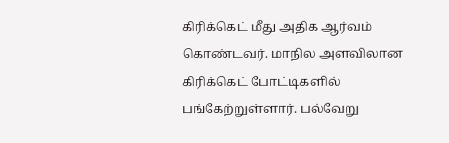கிரிக்கெட் மீது அதிக ஆர்வம் கொண்டவர். மாநில அளவிலான கிரிக்கெட் போட்டிகளில் பங்கேற்றுள்ளார். பல்வேறு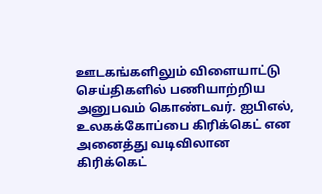ஊடகங்களிலும் விளையாட்டு செய்திகளில் பணியாற்றிய அனுபவம் கொண்டவர். ஐபிஎல், உலகக்கோப்பை கிரிக்கெட் என அனைத்து வடிவிலான கிரிக்கெட்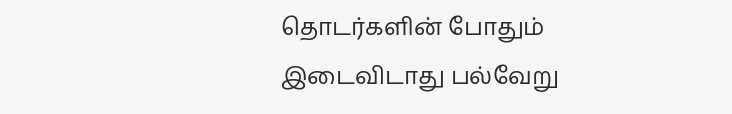தொடர்களின் போதும் இடைவிடாது பல்வேறு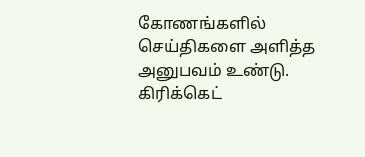கோணங்களில் செய்திகளை அளித்த அனுபவம் உண்டு. கிரிக்கெட்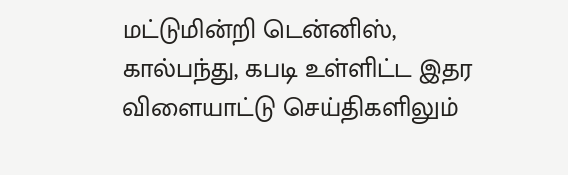மட்டுமின்றி டென்னிஸ், கால்பந்து, கபடி உள்ளிட்ட இதர விளையாட்டு செய்திகளிலும்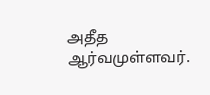அதீத ஆர்வமுள்ளவர்.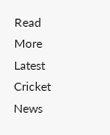Read More
Latest Cricket News